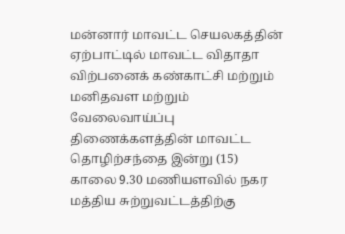மன்னார் மாவட்ட செயலகத்தின் ஏற்பாட்டில் மாவட்ட விதாதா விற்பனைக் கண்காட்சி மற்றும் மனிதவள மற்றும் வேலைவாய்ப்பு திணைக்களத்தின் மாவட்ட தொழிற்சந்தை இன்று (15) காலை 9.30 மணியளவில் நகர மத்திய சுற்றுவட்டத்திற்கு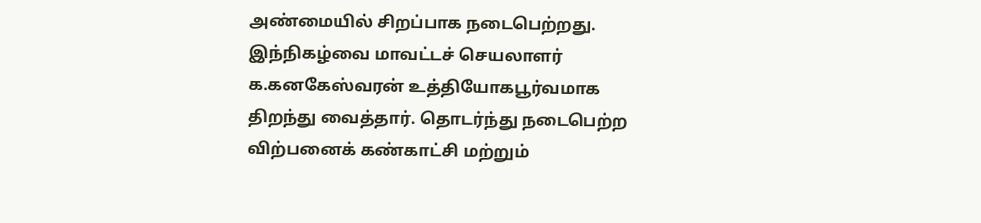அண்மையில் சிறப்பாக நடைபெற்றது.
இந்நிகழ்வை மாவட்டச் செயலாளர் க.கனகேஸ்வரன் உத்தியோகபூர்வமாக திறந்து வைத்தார். தொடர்ந்து நடைபெற்ற விற்பனைக் கண்காட்சி மற்றும்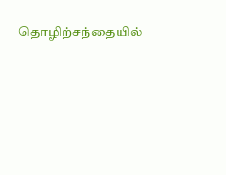தொழிற்சந்தையில்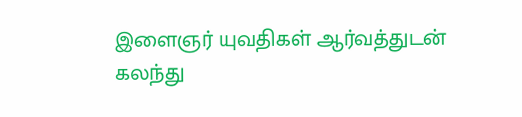இளைஞர் யுவதிகள் ஆர்வத்துடன் கலந்து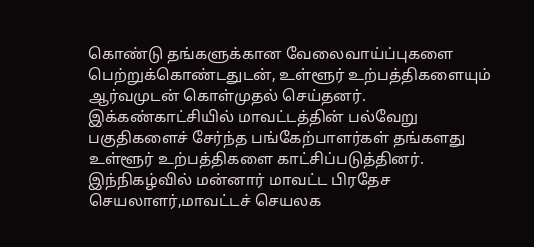கொண்டு தங்களுக்கான வேலைவாய்ப்புகளை பெற்றுக்கொண்டதுடன், உள்ளூர் உற்பத்திகளையும் ஆர்வமுடன் கொள்முதல் செய்தனர்.
இக்கண்காட்சியில் மாவட்டத்தின் பல்வேறு பகுதிகளைச் சேர்ந்த பங்கேற்பாளர்கள் தங்களது உள்ளூர் உற்பத்திகளை காட்சிப்படுத்தினர். இந்நிகழ்வில் மன்னார் மாவட்ட பிரதேச செயலாளர்,மாவட்டச் செயலக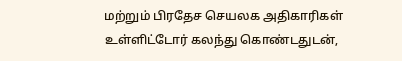மற்றும் பிரதேச செயலக அதிகாரிகள் உள்ளிட்டோர் கலந்து கொண்டதுடன்,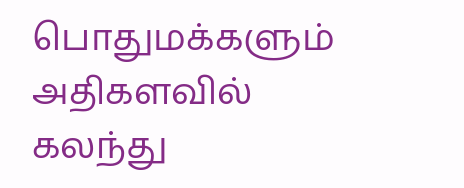பொதுமக்களும் அதிகளவில் கலந்து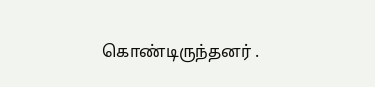கொண்டிருந்தனர் .